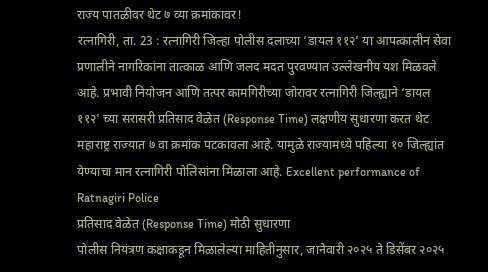राज्य पातळीवर थेट ७ व्या क्रमांकावर!
रत्नागिरी, ता. 23 : रत्नागिरी जिल्हा पोलीस दलाच्या ‘डायल ११२’ या आपत्कालीन सेवा प्रणालीने नागरिकांना तात्काळ आणि जलद मदत पुरवण्यात उल्लेखनीय यश मिळवले आहे. प्रभावी नियोजन आणि तत्पर कामगिरीच्या जोरावर रत्नागिरी जिल्ह्याने ‘डायल ११२’ च्या सरासरी प्रतिसाद वेळेत (Response Time) लक्षणीय सुधारणा करत थेट महाराष्ट्र राज्यात ७ वा क्रमांक पटकावला आहे. यामुळे राज्यामध्ये पहिल्या १० जिल्ह्यांत येण्याचा मान रत्नागिरी पोलिसांना मिळाला आहे. Excellent performance of Ratnagiri Police
प्रतिसाद वेळेत (Response Time) मोठी सुधारणा
पोलीस नियंत्रण कक्षाकडून मिळालेल्या माहितीनुसार, जानेवारी २०२५ ते डिसेंबर २०२५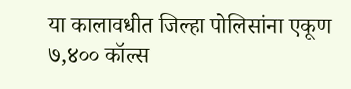या कालावधीत जिल्हा पोलिसांना एकूण ७,४०० कॉल्स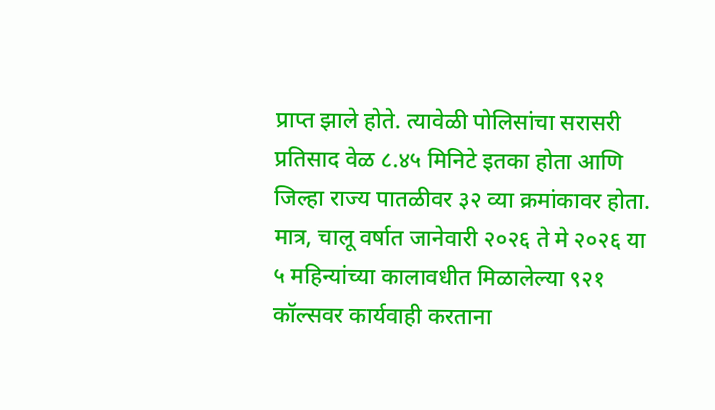प्राप्त झाले होते. त्यावेळी पोलिसांचा सरासरी प्रतिसाद वेळ ८.४५ मिनिटे इतका होता आणि जिल्हा राज्य पातळीवर ३२ व्या क्रमांकावर होता. मात्र, चालू वर्षात जानेवारी २०२६ ते मे २०२६ या ५ महिन्यांच्या कालावधीत मिळालेल्या ९२१ कॉल्सवर कार्यवाही करताना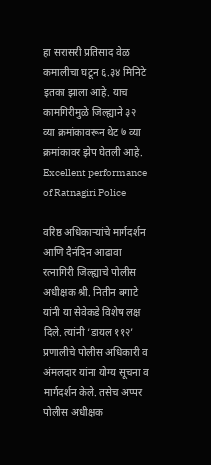हा सरासरी प्रतिसाद वेळ कमालीचा घटून ६.३४ मिनिटे इतका झाला आहे. याच कामगिरीमुळे जिल्ह्याने ३२ व्या क्रमांकावरून थेट ७ व्या क्रमांकावर झेप घेतली आहे. Excellent performance of Ratnagiri Police

वरिष्ठ अधिकाऱ्यांचे मार्गदर्शन आणि दैनंदिन आढावा
रत्नागिरी जिल्ह्याचे पोलीस अधीक्षक श्री. नितीन बगाटे यांनी या सेवेकडे विशेष लक्ष दिले. त्यांनी ‘डायल ११२’ प्रणालीचे पोलीस अधिकारी व अंमलदार यांना योग्य सूचना व मार्गदर्शन केले. तसेच अप्पर पोलीस अधीक्षक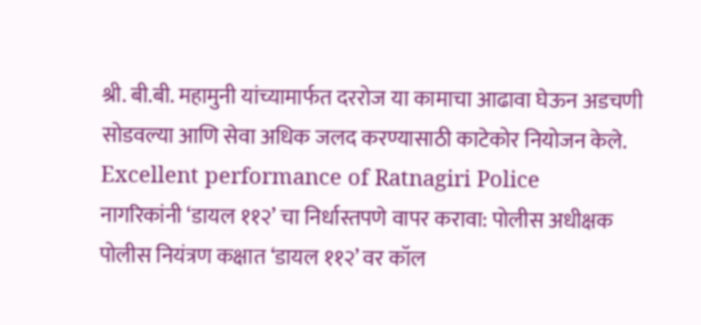श्री. बी.बी. महामुनी यांच्यामार्फत दररोज या कामाचा आढावा घेऊन अडचणी सोडवल्या आणि सेवा अधिक जलद करण्यासाठी काटेकोर नियोजन केले. Excellent performance of Ratnagiri Police
नागरिकांनी ‘डायल ११२’ चा निर्धास्तपणे वापर करावा: पोलीस अधीक्षक
पोलीस नियंत्रण कक्षात ‘डायल ११२’ वर कॉल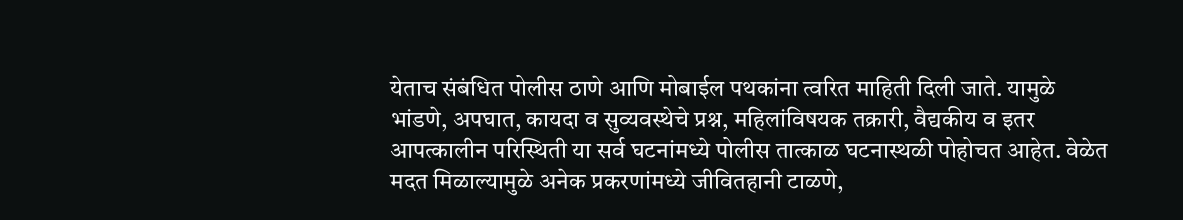येताच संबंधित पोलीस ठाणे आणि मोबाईल पथकांना त्वरित माहिती दिली जाते. यामुळे भांडणे, अपघात, कायदा व सुव्यवस्थेचे प्रश्न, महिलांविषयक तक्रारी, वैद्यकीय व इतर आपत्कालीन परिस्थिती या सर्व घटनांमध्ये पोलीस तात्काळ घटनास्थळी पोहोचत आहेत. वेळेत मदत मिळाल्यामुळे अनेक प्रकरणांमध्ये जीवितहानी टाळणे,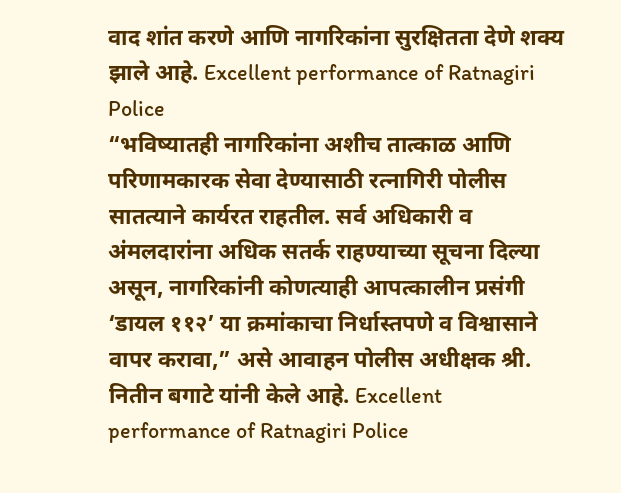वाद शांत करणे आणि नागरिकांना सुरक्षितता देणे शक्य झाले आहे. Excellent performance of Ratnagiri Police
“भविष्यातही नागरिकांना अशीच तात्काळ आणि परिणामकारक सेवा देण्यासाठी रत्नागिरी पोलीस सातत्याने कार्यरत राहतील. सर्व अधिकारी व अंमलदारांना अधिक सतर्क राहण्याच्या सूचना दिल्या असून, नागरिकांनी कोणत्याही आपत्कालीन प्रसंगी ‘डायल ११२’ या क्रमांकाचा निर्धास्तपणे व विश्वासाने वापर करावा,” असे आवाहन पोलीस अधीक्षक श्री. नितीन बगाटे यांनी केले आहे. Excellent performance of Ratnagiri Police